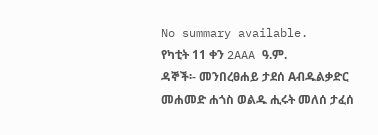No summary available.
የካቲት 11 ቀን 2AAA ዓ.ም.
ዳኞች፡- መንበረፀሐይ ታደሰ Aብዱልቃድር መሐመድ ሐጎስ ወልዱ ሒሩት መለሰ ታፈሰ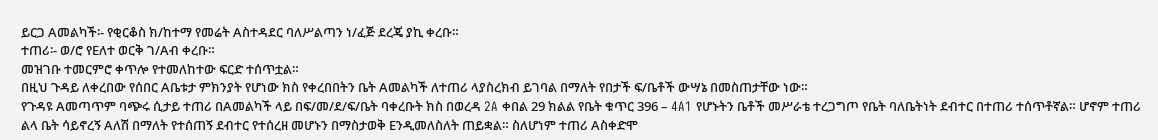ይርጋ Aመልካች፡- የቂርቆስ ክ/ከተማ የመሬት Aስተዳደር ባለሥልጣን ነ/ፈጅ ደረጄ ያኪ ቀረቡ።
ተጠሪ፡- ወ/ሮ የEለተ ወርቅ ገ/Aብ ቀረቡ።
መዝገቡ ተመርምሮ ቀጥሎ የተመለከተው ፍርድ ተሰጥቷል።
በዚህ ጉዳይ ለቀረበው የሰበር Aቤቱታ ምክንያት የሆነው ክስ የቀረበበትን ቤት Aመልካች ለተጠሪ ላያስረክብ ይገባል በማለት የበታች ፍ/ቤቶች ውሣኔ በመስጠታቸው ነው።
የጉዳዩ Aመጣጥም ባጭሩ ሲታይ ተጠሪ በAመልካች ላይ በፍ/መ/ደ/ፍ/ቤት ባቀረቡት ክስ በወረዳ 2A ቀበል 29 ክልል የቤት ቁጥር 396 – 4A1 የሆኑትን ቤቶች መሥራቴ ተረጋግጦ የቤት ባለቤትነት ደብተር በተጠሪ ተሰጥቶኛል። ሆኖም ተጠሪ ልላ ቤት ሳይኖረኝ Aለሽ በማለት የተሰጠኝ ደብተር የተሰረዘ መሆኑን በማስታወቅ Eንዲመለስለት ጠይቋል። ስለሆነም ተጠሪ Aስቀድሞ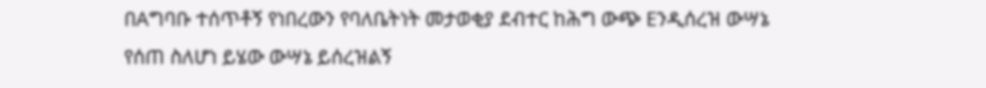በAግባቡ ተሰጥቶኝ የነበረውን የባለቤትነት መታወቂያ ደብተር ከሕግ ውጭ Eንዲሰረዝ ውሣኔ የሰጠ ስለሆነ ይሄው ውሣኔ ይሰረዝልኝ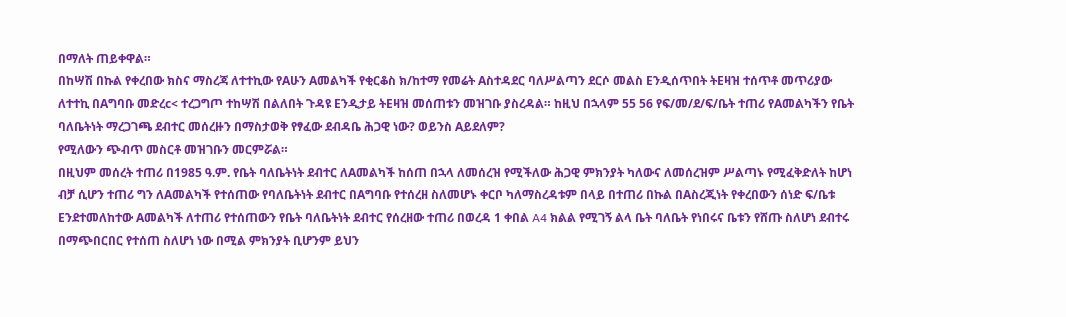በማለት ጠይቀዋል።
በከሣሽ በኩል የቀረበው ክስና ማስረጃ ለተተኪው የAሁን Aመልካች የቂርቆስ ክ/ከተማ የመሬት Aስተዳደር ባለሥልጣን ደርሶ መልስ Eንዲሰጥበት ትEዛዝ ተሰጥቶ መጥሪያው ለተተኪ በAግባቡ መድረc< ተረጋግጦ ተከሣሽ በልለበት ጉዳዩ Eንዲታይ ትEዛዝ መሰጠቱን መዝገቡ ያስረዳል። ከዚህ በኋላም 55 56 የፍ/መ/ደ/ፍ/ቤት ተጠሪ የAመልካችን የቤት ባለቤትነት ማረጋገጫ ደብተር መሰረዙን በማስታወቅ የፃፈው ደብዳቤ ሕጋዊ ነው? ወይንስ Aይደለም?
የሚለውን ጭብጥ መስርቶ መዝገቡን መርምሯል።
በዚህም መሰረት ተጠሪ በ1985 ዓ.ም. የቤት ባለቤትነት ደብተር ለAመልካች ከሰጠ በኋላ ለመሰረዝ የሚችለው ሕጋዊ ምክንያት ካለውና ለመሰረዝም ሥልጣኑ የሚፈቅድለት ከሆነ ብቻ ሲሆን ተጠሪ ግን ለAመልካች የተሰጠው የባለቤትነት ደብተር በAግባቡ የተሰረዘ ስለመሆኑ ቀርቦ ካለማስረዳቱም በላይ በተጠሪ በኩል በAስረጂነት የቀረበውን ሰነድ ፍ/ቤቱ Eንደተመለከተው Aመልካች ለተጠሪ የተሰጠውን የቤት ባለቤትነት ደብተር የሰረዘው ተጠሪ በወረዳ 1 ቀበል A4 ክልል የሚገኝ ልላ ቤት ባለቤት የነበሩና ቤቱን የሸጡ ስለሆነ ደብተሩ በማጭበርበር የተሰጠ ስለሆነ ነው በሚል ምክንያት ቢሆንም ይህን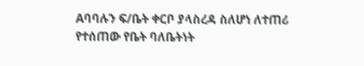Aባባሉን ፍ/ቤት ቀርቦ ያላስረዳ ስለሆነ ለተጠሪ የተሰጠው የቤት ባለቤትነት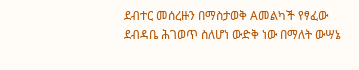ደብተር መሰረዙን በማስታወቅ Aመልካች የፃፈው ደብዳቤ ሕገወጥ ስለሆነ ውድቅ ነው በማለት ውሣኔ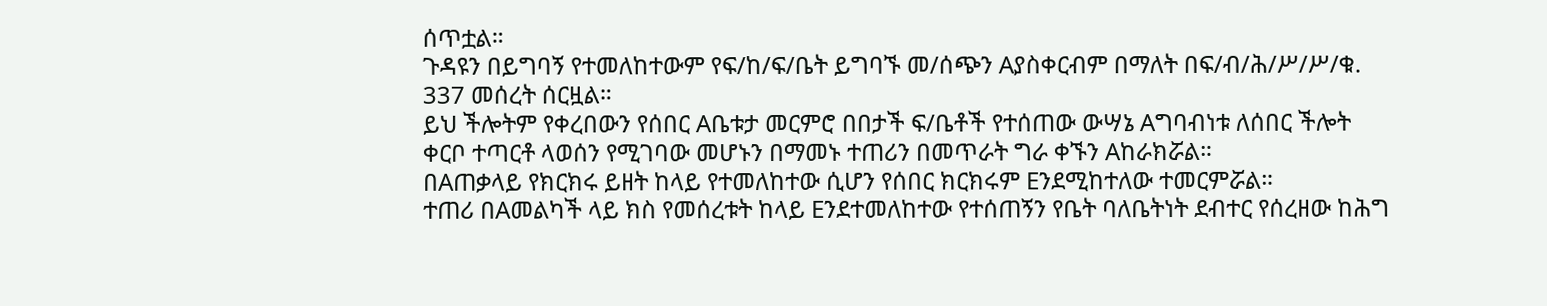ሰጥቷል።
ጉዳዩን በይግባኝ የተመለከተውም የፍ/ከ/ፍ/ቤት ይግባኙ መ/ሰጭን Aያስቀርብም በማለት በፍ/ብ/ሕ/ሥ/ሥ/ቁ. 337 መሰረት ሰርዟል።
ይህ ችሎትም የቀረበውን የሰበር Aቤቱታ መርምሮ በበታች ፍ/ቤቶች የተሰጠው ውሣኔ Aግባብነቱ ለሰበር ችሎት ቀርቦ ተጣርቶ ላወሰን የሚገባው መሆኑን በማመኑ ተጠሪን በመጥራት ግራ ቀኙን Aከራክሯል።
በAጠቃላይ የክርክሩ ይዘት ከላይ የተመለከተው ሲሆን የሰበር ክርክሩም Eንደሚከተለው ተመርምሯል።
ተጠሪ በAመልካች ላይ ክስ የመሰረቱት ከላይ Eንደተመለከተው የተሰጠኝን የቤት ባለቤትነት ደብተር የሰረዘው ከሕግ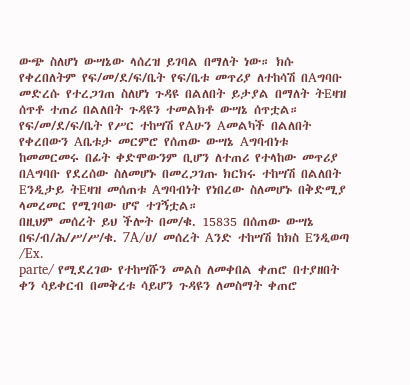ውጭ ስለሆነ ውሣኔው ላሰረዝ ይገባል በማለት ነው። ክሱ የቀረበለትም የፍ/መ/ደ/ፍ/ቤት የፍ/ቤቱ መጥሪያ ለተከሳሽ በAግባቡ መድረሱ የተረጋገጠ ስለሆነ ጉዳዩ በልለበት ይታያል በማለት ትEዛዝ ሰጥቶ ተጠሪ በልለበት ጉዳዩን ተመልክቶ ውሣኔ ሰጥቷል።
የፍ/መ/ደ/ፍ/ቤት የሥር ተከሣሽ የAሁን Aመልካች በልለበት የቀረበውን Aቤቱታ መርምሮ የሰጠው ውሣኔ Aግባብነቱ ከመመርመሩ በፊት ቀድሞውንም ቢሆን ለተጠሪ የተላከው መጥሪያ በAግባቡ የደረሰው ስለመሆኑ በመረጋገጡ ክርክሩ ተከሣሽ በልለበት Eንዲታይ ትEዛዝ መሰጠቱ Aግባብነት የነበረው ስለመሆኑ በቅድሚያ ላመረመር የሚገባው ሆኖ ተገኝቷል።
በዚህም መሰረት ይህ ችሎት በመ/ቁ. 15835 በሰጠው ውሣኔ በፍ/ብ/ሕ/ሥ/ሥ/ቁ. 7A/ሀ/ መሰረት Aንድ ተከሣሽ ከክስ Eንዲወጣ /Ex.
parte/ የሚደረገው የተከሣሹን መልስ ለመቀበል ቀጠሮ በተያዘበት ቀን ሳይቀርብ በመቅረቱ ሳይሆን ጉዳዩን ለመስማት ቀጠሮ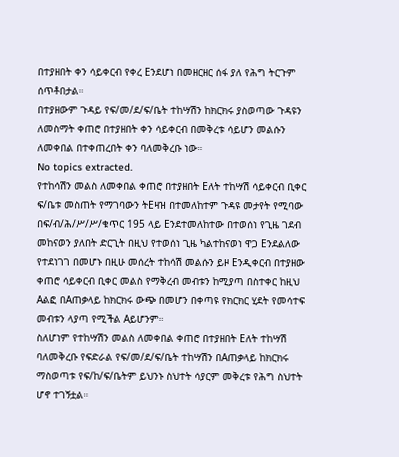በተያዘበት ቀን ሳይቀርብ የቀረ Eንደሆነ በመዘርዘር ሰፋ ያለ የሕግ ትርጉም ሰጥቶበታል።
በተያዘውም ጉዳይ የፍ/መ/ደ/ፍ/ቤት ተከሣሽን ከክርክሩ ያስወጣው ጉዳዩን ለመስማት ቀጠሮ በተያዘበት ቀን ሳይቀርብ በመቅረቱ ሳይሆን መልሱን ለመቀበል በተቀጠረበት ቀን ባለመቅረቡ ነው።
No topics extracted.
የተከሳሽን መልስ ለመቀበል ቀጠሮ በተያዘበት Eለት ተከሣሽ ሳይቀርብ ቢቀር ፍ/ቤቱ መስጠት የማገባውን ትEዛዝ በተመለከተም ጉዳዩ መታየት የሚባው በፍ/ብ/ሕ/ሥ/ሥ/ቁጥር 195 ላይ Eንደተመለከተው በተወሰነ የጊዜ ገደብ መከናወን ያለበት ድርጊት በዚህ የተወሰነ ጊዜ ካልተከናወነ ዋጋ Eንደልለው የተደነገገ በመሆኑ በዚሁ መሰረት ተከሳሽ መልሱን ይዞ Eንዲቀርብ በተያዘው ቀጠሮ ሳይቀርብ ቢቀር መልስ የማቅረብ መብቱን ከሚያጣ በስተቀር ከዚህ Aልፎ በAጠቃላይ ከክርክሩ ውጭ በመሆን በቀጣዩ የክርክር ሂደት የመሳተፍ መብቱን ላያጣ የሚችል Aይሆንም።
ስለሆነም የተከሣሽን መልስ ለመቀበል ቀጠሮ በተያዘበት Eለት ተከሣሽ ባለመቅረቡ የፍድራል የፍ/መ/ደ/ፍ/ቤት ተከሣሽን በAጠቃላይ ከክርክሩ ማስወጣቱ የፍ/ከ/ፍ/ቤትም ይህንኑ ስህተት ሳያርም መቅረቱ የሕግ ስህተት ሆኖ ተገኝቷል።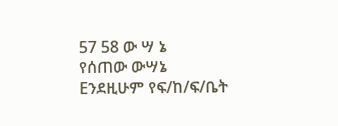57 58 ው ሣ ኔ
የሰጠው ውሣኔ Eንደዚሁም የፍ/ከ/ፍ/ቤት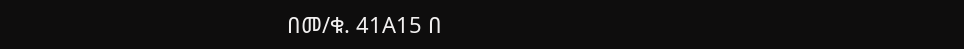በመ/ቁ. 41A15 በ